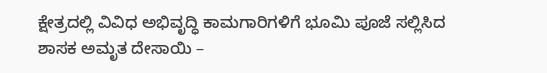ಕ್ಷೇತ್ರದಲ್ಲಿ ವಿವಿಧ ಅಭಿವೃದ್ಧಿ ಕಾಮಗಾರಿಗಳಿಗೆ ಭೂಮಿ ಪೂಜೆ ಸಲ್ಲಿಸಿದ ಶಾಸಕ ಅಮೃತ ದೇಸಾಯಿ –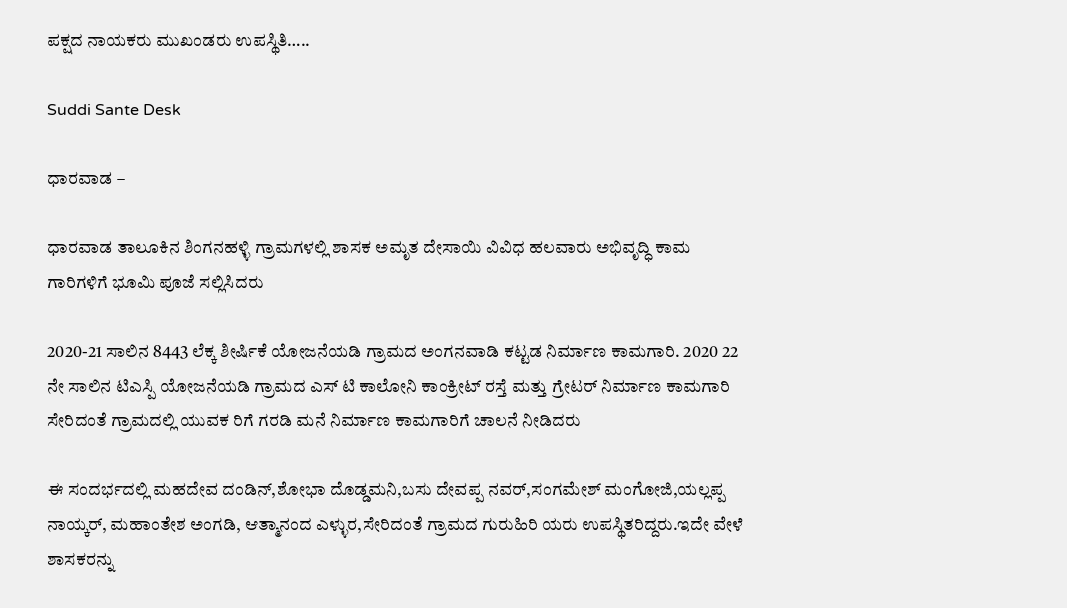ಪಕ್ಷದ ನಾಯಕರು ಮುಖಂಡರು ಉಪಸ್ಥಿತಿ…..

Suddi Sante Desk

ಧಾರವಾಡ –

ಧಾರವಾಡ ತಾಲೂಕಿನ ಶಿಂಗನಹಳ್ಳಿ ಗ್ರಾಮಗಳಲ್ಲಿ ಶಾಸಕ ಅಮೃತ ದೇಸಾಯಿ ವಿವಿಧ ಹಲವಾರು ಅಭಿವೃದ್ಧಿ ಕಾಮ ಗಾರಿಗಳಿಗೆ ಭೂಮಿ ಪೂಜೆ ಸಲ್ಲಿಸಿದರು

2020-21 ಸಾಲಿನ 8443 ಲೆಕ್ಕ ಶೀರ್ಷಿಕೆ ಯೋಜನೆಯಡಿ ಗ್ರಾಮದ ಅಂಗನವಾಡಿ ಕಟ್ಟಡ ನಿರ್ಮಾಣ ಕಾಮಗಾರಿ. 2020 22 ನೇ ಸಾಲಿನ ಟಿಎಸ್ಪಿ ಯೋಜನೆಯಡಿ ಗ್ರಾಮದ ಎಸ್ ಟಿ ಕಾಲೋನಿ ಕಾಂಕ್ರೀಟ್ ರಸ್ತೆ ಮತ್ತು ಗ್ರೇಟರ್ ನಿರ್ಮಾಣ ಕಾಮಗಾರಿ ಸೇರಿದಂತೆ ಗ್ರಾಮದಲ್ಲಿ ಯುವಕ ರಿಗೆ ಗರಡಿ ಮನೆ ನಿರ್ಮಾಣ ಕಾಮಗಾರಿಗೆ ಚಾಲನೆ ನೀಡಿದರು

ಈ ಸಂದರ್ಭದಲ್ಲಿ ಮಹದೇವ ದಂಡಿನ್,ಶೋಭಾ ದೊಡ್ಡಮನಿ,ಬಸು ದೇವಪ್ಪ ನವರ್,ಸಂಗಮೇಶ್ ಮಂಗೋಜಿ,ಯಲ್ಲಪ್ಪ ನಾಯ್ಕರ್, ಮಹಾಂತೇಶ ಅಂಗಡಿ, ಆತ್ಮಾನಂದ ಎಳ್ಳುರ,ಸೇರಿದಂತೆ ಗ್ರಾಮದ ಗುರುಹಿರಿ ಯರು ಉಪಸ್ಥಿತರಿದ್ದರು.ಇದೇ ವೇಳೆ ಶಾಸಕರನ್ನು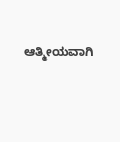ಆತ್ಮೀಯವಾಗಿ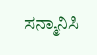ಸನ್ಮಾನಿಸಿ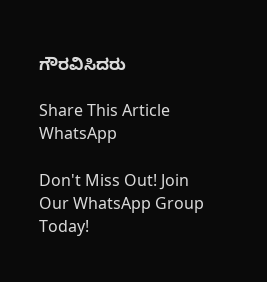ಗೌರವಿಸಿದರು

Share This Article
WhatsApp

Don't Miss Out! Join Our WhatsApp Group Today!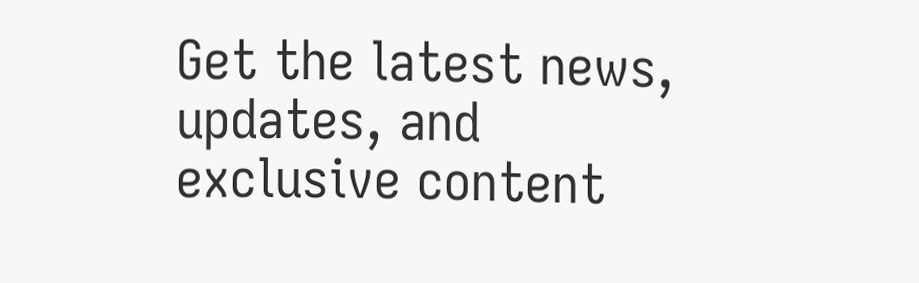Get the latest news, updates, and exclusive content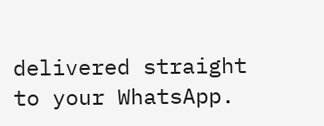delivered straight to your WhatsApp.